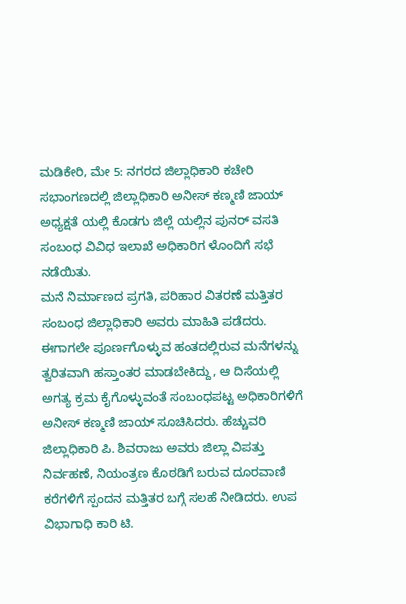ಮಡಿಕೇರಿ, ಮೇ 5: ನಗರದ ಜಿಲ್ಲಾಧಿಕಾರಿ ಕಚೇರಿ ಸಭಾಂಗಣದಲ್ಲಿ ಜಿಲ್ಲಾಧಿಕಾರಿ ಅನೀಸ್ ಕಣ್ಮಣಿ ಜಾಯ್ ಅಧ್ಯಕ್ಷತೆ ಯಲ್ಲಿ ಕೊಡಗು ಜಿಲ್ಲೆ ಯಲ್ಲಿನ ಪುನರ್ ವಸತಿ ಸಂಬಂಧ ವಿವಿಧ ಇಲಾಖೆ ಅಧಿಕಾರಿಗ ಳೊಂದಿಗೆ ಸಭೆ ನಡೆಯಿತು.
ಮನೆ ನಿರ್ಮಾಣದ ಪ್ರಗತಿ, ಪರಿಹಾರ ವಿತರಣೆ ಮತ್ತಿತರ ಸಂಬಂಧ ಜಿಲ್ಲಾಧಿಕಾರಿ ಅವರು ಮಾಹಿತಿ ಪಡೆದರು. ಈಗಾಗಲೇ ಪೂರ್ಣಗೊಳ್ಳುವ ಹಂತದಲ್ಲಿರುವ ಮನೆಗಳನ್ನು ತ್ವರಿತವಾಗಿ ಹಸ್ತಾಂತರ ಮಾಡಬೇಕಿದ್ದು, ಆ ದಿಸೆಯಲ್ಲಿ ಅಗತ್ಯ ಕ್ರಮ ಕೈಗೊಳ್ಳುವಂತೆ ಸಂಬಂಧಪಟ್ಟ ಅಧಿಕಾರಿಗಳಿಗೆ ಅನೀಸ್ ಕಣ್ಮಣಿ ಜಾಯ್ ಸೂಚಿಸಿದರು. ಹೆಚ್ಚುವರಿ ಜಿಲ್ಲಾಧಿಕಾರಿ ಪಿ. ಶಿವರಾಜು ಅವರು ಜಿಲ್ಲಾ ವಿಪತ್ತು ನಿರ್ವಹಣೆ, ನಿಯಂತ್ರಣ ಕೊಠಡಿಗೆ ಬರುವ ದೂರವಾಣಿ ಕರೆಗಳಿಗೆ ಸ್ಪಂದನ ಮತ್ತಿತರ ಬಗ್ಗೆ ಸಲಹೆ ನೀಡಿದರು. ಉಪ ವಿಭಾಗಾಧಿ ಕಾರಿ ಟಿ.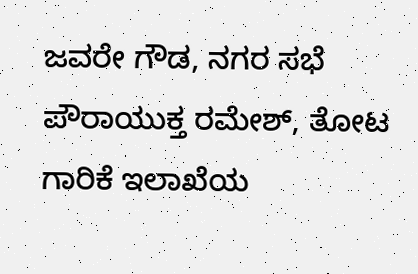ಜವರೇ ಗೌಡ, ನಗರ ಸಭೆ ಪೌರಾಯುಕ್ತ ರಮೇಶ್, ತೋಟ ಗಾರಿಕೆ ಇಲಾಖೆಯ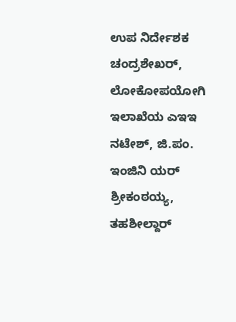ಉಪ ನಿರ್ದೇಶಕ ಚಂದ್ರಶೇಖರ್, ಲೋಕೋಪಯೋಗಿ ಇಲಾಖೆಯ ಎಇಇ ನಟೇಶ್, ಜಿ.ಪಂ. ಇಂಜಿನಿ ಯರ್ ಶ್ರೀಕಂಠಯ್ಯ, ತಹಶೀಲ್ದಾರ್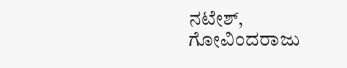ನಟೇಶ್, ಗೋವಿಂದರಾಜು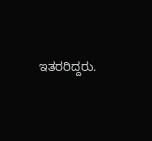ಇತರರಿದ್ದರು.